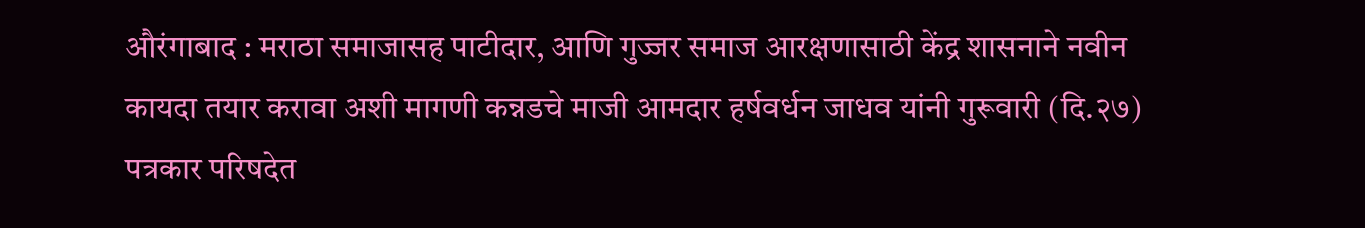औरंगाबाद : मराठा समाजासह पाटीदार, आणि गुज्जर समाज आरक्षणासाठी केंद्र शासनाने नवीन कायदा तयार करावा अशी मागणी कन्नडचे माजी आमदार हर्षवर्धन जाधव यांनी गुरूवारी (दि.२७) पत्रकार परिषदेत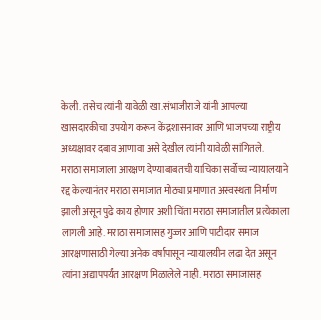केली. तसेच त्यांनी यावेळी खा.संभाजीराजे यांनी आपल्या खासदारकीचा उपयोग करून केंद्रशासनावर आणि भाजपच्या राष्ट्रीय अध्यक्षावर दबाव आणावा असे देखील त्यांनी यावेळी सांगितले.
मराठा समाजाला आरक्षण देण्याबाबतची याचिका सर्वोच्च न्यायालयाने रद्द केल्यानंतर मराठा समाजात मोठ्या प्रमाणात अस्वस्थता निर्माण झाली असून पुढे काय होणार अशी चिंता मराठा समाजातील प्रत्येकाला लागली आहे. मराठा समाजासह गुज्जर आणि पाटीदार समाज आरक्षणासाठी गेल्या अनेक वर्षापासून न्यायालयीन लढा देत असून त्यांना अद्यापपर्यंत आरक्षण मिळालेले नाही. मराठा समाजासह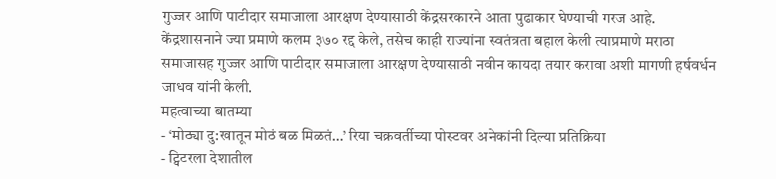गुज्जर आणि पाटीदार समाजाला आरक्षण देण्यासाठी केंद्रसरकारने आता पुढाकार घेण्याची गरज आहे.
केंद्रशासनाने ज्या प्रमाणे कलम ३७० रद्द केले, तसेच काही राज्यांना स्वतंत्रता बहाल केली त्याप्रमाणे मराठा समाजासह गुज्जर आणि पाटीदार समाजाला आरक्षण देण्यासाठी नवीन कायदा तयार करावा अशी मागणी हर्षवर्धन जाधव यांनी केली.
महत्वाच्या बातम्या
- ‘मोठ्या दु:खातून मोठं बळ मिळतं…’ रिया चक्रवर्तीच्या पोस्टवर अनेकांनी दिल्या प्रतिक्रिया
- ट्विटरला देशातील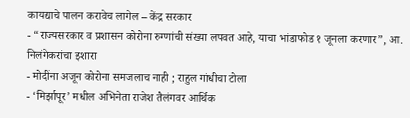कायद्याचे पालन करावेच लागेल – केंद्र सरकार
- “राज्यसरकार व प्रशासन कोरोना रुग्णांची संख्या लपवत आहे, याचा भांडाफोड १ जूनला करणार”, आ. निलंगेकरांचा इशारा
- मोदींना अजून कोरोना समजलाच नाही ; राहुल गांधीचा टोला
- ‘मिर्झापूर’ मधील अभिनेता राजेश तैलंगवर आर्थिक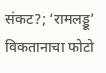संकट?; ‘रामलड्डू’ विकतानाचा फोटो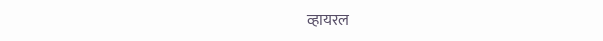व्हायरल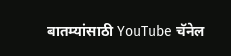बातम्यांसाठी YouTube चॅनेल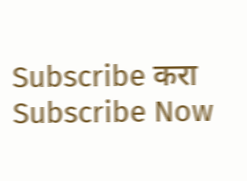Subscribe करा
Subscribe Now